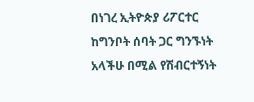በነገረ ኢትዮጵያ ሪፖርተር ከግንቦት ሰባት ጋር ግንኙነት አላችሁ በሚል የሽብርተኝነት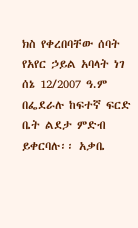ክስ የቀረበባቸው ሰባት የአየር ኃይል አባላት ነገ ሰኔ 12/2007 ዓ.ም በፌደራሉ ከፍተኛ ፍርድ ቤት ልደታ ምድብ ይቀርባሉ፡፡ አቃቤ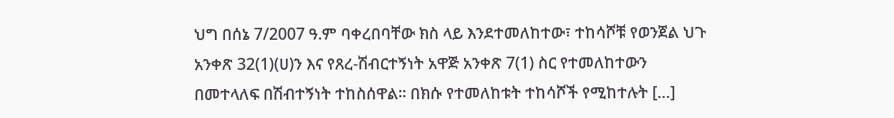ህግ በሰኔ 7/2007 ዓ.ም ባቀረበባቸው ክስ ላይ እንደተመለከተው፣ ተከሳሾቹ የወንጀል ህጉ አንቀጽ 32(1)(ሀ)ን እና የጸረ-ሽብርተኝነት አዋጅ አንቀጽ 7(1) ስር የተመለከተውን በመተላለፍ በሽብተኝነት ተከስሰዋል፡፡ በክሱ የተመለከቱት ተከሳሾች የሚከተሉት […]